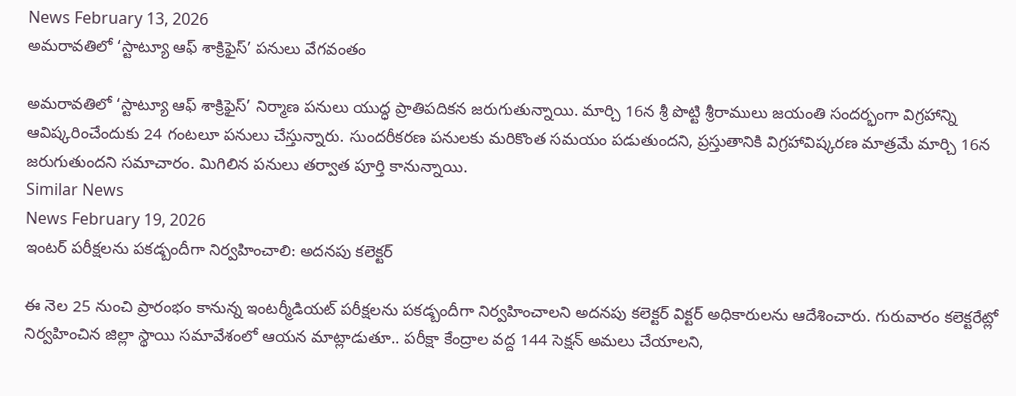News February 13, 2026
అమరావతిలో ‘స్టాట్యూ ఆఫ్ శాక్రిఫైస్’ పనులు వేగవంతం

అమరావతిలో ‘స్టాట్యూ ఆఫ్ శాక్రిఫైస్’ నిర్మాణ పనులు యుద్ధ ప్రాతిపదికన జరుగుతున్నాయి. మార్చి 16న శ్రీ పొట్టి శ్రీరాములు జయంతి సందర్భంగా విగ్రహాన్ని ఆవిష్కరించేందుకు 24 గంటలూ పనులు చేస్తున్నారు. సుందరీకరణ పనులకు మరికొంత సమయం పడుతుందని, ప్రస్తుతానికి విగ్రహావిష్కరణ మాత్రమే మార్చి 16న జరుగుతుందని సమాచారం. మిగిలిన పనులు తర్వాత పూర్తి కానున్నాయి.
Similar News
News February 19, 2026
ఇంటర్ పరీక్షలను పకడ్బందీగా నిర్వహించాలి: అదనపు కలెక్టర్

ఈ నెల 25 నుంచి ప్రారంభం కానున్న ఇంటర్మీడియట్ పరీక్షలను పకడ్బందీగా నిర్వహించాలని అదనపు కలెక్టర్ విక్టర్ అధికారులను ఆదేశించారు. గురువారం కలెక్టరేట్లో నిర్వహించిన జిల్లా స్థాయి సమావేశంలో ఆయన మాట్లాడుతూ.. పరీక్షా కేంద్రాల వద్ద 144 సెక్షన్ అమలు చేయాలని,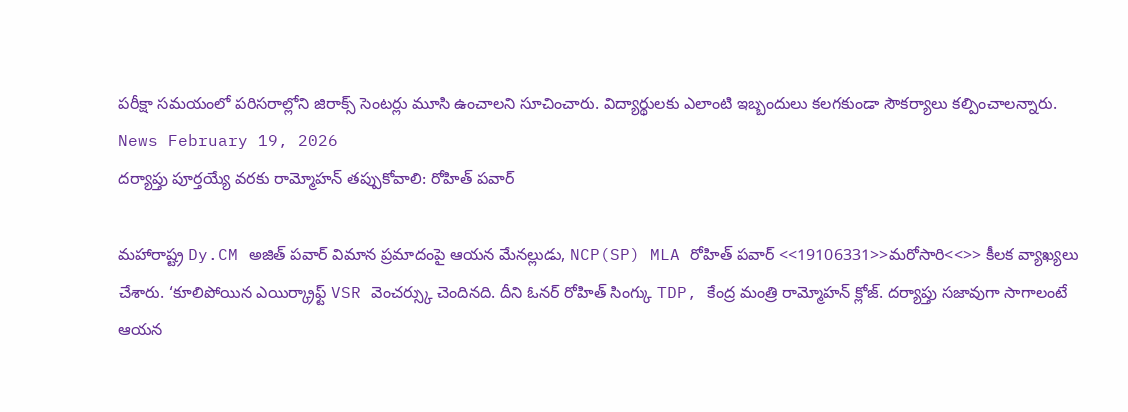పరీక్షా సమయంలో పరిసరాల్లోని జిరాక్స్ సెంటర్లు మూసి ఉంచాలని సూచించారు. విద్యార్థులకు ఎలాంటి ఇబ్బందులు కలగకుండా సౌకర్యాలు కల్పించాలన్నారు.
News February 19, 2026
దర్యాప్తు పూర్తయ్యే వరకు రామ్మోహన్ తప్పుకోవాలి: రోహిత్ పవార్

మహారాష్ట్ర Dy.CM అజిత్ పవార్ విమాన ప్రమాదంపై ఆయన మేనల్లుడు, NCP(SP) MLA రోహిత్ పవార్ <<19106331>>మరోసారి<<>> కీలక వ్యాఖ్యలు చేశారు. ‘కూలిపోయిన ఎయిర్క్రాఫ్ట్ VSR వెంచర్స్కు చెందినది. దీని ఓనర్ రోహిత్ సింగ్కు TDP, కేంద్ర మంత్రి రామ్మోహన్ క్లోజ్. దర్యాప్తు సజావుగా సాగాలంటే ఆయన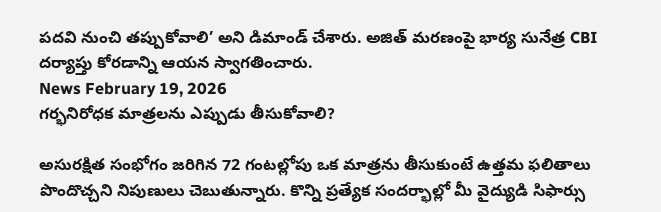పదవి నుంచి తప్పుకోవాలి’ అని డిమాండ్ చేశారు. అజిత్ మరణంపై భార్య సునేత్ర CBI దర్యాప్తు కోరడాన్ని ఆయన స్వాగతించారు.
News February 19, 2026
గర్భనిరోధక మాత్రలను ఎప్పుడు తీసుకోవాలి?

అసురక్షిత సంభోగం జరిగిన 72 గంటల్లోపు ఒక మాత్రను తీసుకుంటే ఉత్తమ ఫలితాలు పొందొచ్చని నిపుణులు చెబుతున్నారు. కొన్ని ప్రత్యేక సందర్భాల్లో మీ వైద్యుడి సిఫార్సు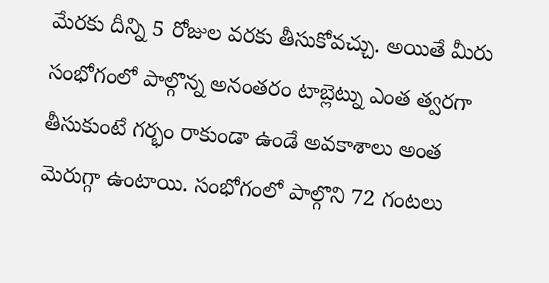మేరకు దీన్ని 5 రోజుల వరకు తీసుకోవచ్చు. అయితే మీరు సంభోగంలో పాల్గొన్న అనంతరం టాబ్లెట్ను ఎంత త్వరగా తీసుకుంటే గర్భం రాకుండా ఉండే అవకాశాలు అంత మెరుగ్గా ఉంటాయి. సంభోగంలో పాల్గొని 72 గంటలు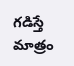గడిస్తే మాత్రం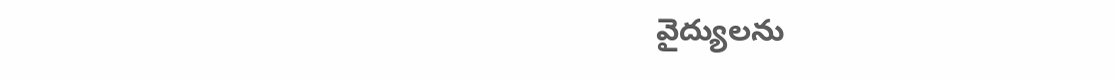వైద్యులను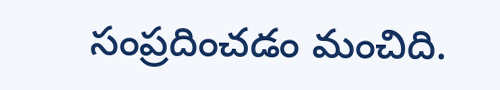సంప్రదించడం మంచిది.